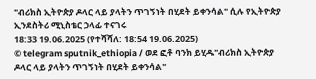"ብሪክስ ኢትዮጵያ ዶላር ላይ ያላትን ጥገኝነት በሂደት ይቀንሳል" ሲሉ የኢትዮጵያ ኢንደስትሪ ሚኒስቴር ኃላፊ ተናገሩ
18:33 19.06.2025 (የተሻሻለ: 18:54 19.06.2025)
© telegram sputnik_ethiopia / ወደ ፎቶ ባንክ ይሂዱ"ብሪክስ ኢትዮጵያ ዶላር ላይ ያላትን ጥገኝነት በሂደት ይቀንሳል"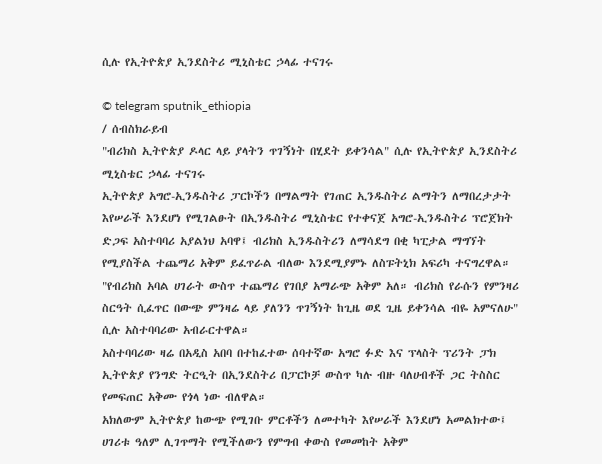ሲሉ የኢትዮጵያ ኢንደስትሪ ሚኒስቴር ኃላፊ ተናገሩ

© telegram sputnik_ethiopia
/ ሰብስክራይብ
"ብሪክስ ኢትዮጵያ ዶላር ላይ ያላትን ጥገኝነት በሂደት ይቀንሳል" ሲሉ የኢትዮጵያ ኢንደስትሪ ሚኒስቴር ኃላፊ ተናገሩ
ኢትዮጵያ አግሮ-ኢንዱስትሪ ፓርኮችን በማልማት የገጠር ኢንዱስትሪ ልማትን ለማበረታታት እየሠራች እንደሆነ የሚገልፁት በኢንዱስትሪ ሚኒስቴር የተቀናጀ አግሮ-ኢንዱስትሪ ፕሮጀክት ድጋፍ አስተባባሪ አያልነህ አባዋ፤ ብሪክስ ኢንዱስትሪን ለማሳደግ በቂ ካፒታል ማግኘት የሚያስችል ተጨማሪ አቅም ይፈጥራል ብለው እንደሚያምኑ ለስፑትኒክ አፍሪካ ተናግረዋል።
"የብሪክስ አባል ሀገራት ውስጥ ተጨማሪ የገበያ አማራጭ አቅም አለ። ብሪክስ የራሱን የምንዛሪ ስርዓት ሲፈጥር በውጭ ምንዛሬ ላይ ያለንን ጥገኝነት ከጊዜ ወደ ጊዜ ይቀንሳል ብዬ አምናለሁ" ሲሉ አስተባባሪው አብራርተዋል።
አስተባባሪው ዛሬ በአዲስ አበባ በተከፈተው ሰባተኛው አግሮ ፉድ እና ፕላስት ፕሪንት ፓክ ኢትዮጵያ የንግድ ትርዒት በኢንደስትሪ በፓርኮቻ ውስጥ ካሉ ብዙ ባለሀብቶች ጋር ትስስር የመፍጠር አቅሙ የጎላ ነው ብለዋል።
አክለውም ኢትዮጵያ ከውጭ የሚገቡ ምርቶችን ለመተካት እየሠራች እንደሆነ አመልክተው፤ ሀገሪቱ ዓለም ሊገጥማት የሚችለውን የምግብ ቀውስ የመመከት አቅም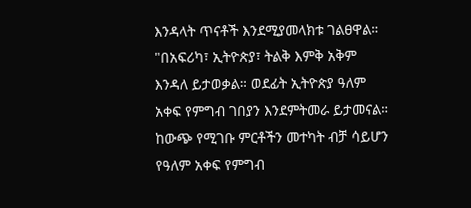እንዳላት ጥናቶች እንደሚያመላክቱ ገልፀዋል።
"በአፍሪካ፣ ኢትዮጵያ፣ ትልቅ እምቅ አቅም እንዳለ ይታወቃል። ወደፊት ኢትዮጵያ ዓለም አቀፍ የምግብ ገበያን እንደምትመራ ይታመናል። ከውጭ የሚገቡ ምርቶችን መተካት ብቻ ሳይሆን የዓለም አቀፍ የምግብ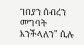ገበያን ሰብረን መግባት እንችላለን" ሲሉ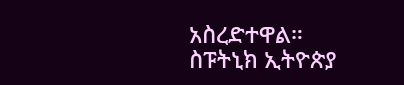አስረድተዋል።
ስፑትኒክ ኢትዮጵያ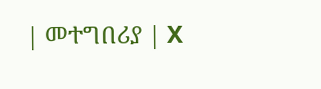| መተግበሪያ | X